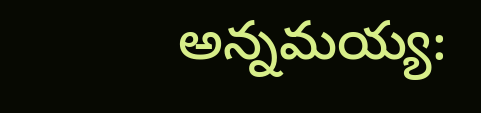అన్నమయ్య: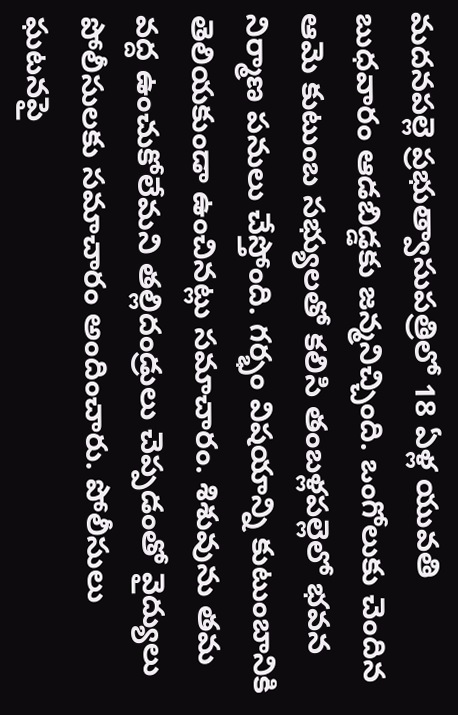మదనపల్లె ప్రభుత్వాసుపత్రిలో 18 ఏళ్ల యువతి బుధవారం ఆడబిడ్డకు జన్మనిచ్చింది. ఒంగోలుకు చెందిన ఆమె కుటుంబ సభ్యులతో కలిసి తంబళ్లపల్లెలో భవన నిర్మాణ పనులు చేస్తోంది. గర్భం విషయాన్ని కుటుంబానికి తెలియకుండా ఉంచినట్లు సమాచారం. శిశువును తమ వద్ద ఉంచుకోలేమని తల్లిదండ్రులు చెప్పడంతో వైద్యులు పోలీసులకు సమాచారం అందించారు. పోలీసులు ఘటనపై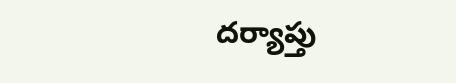దర్యాప్తు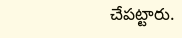చేపట్టారు.